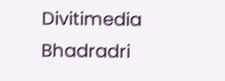Divitimedia
Bhadradri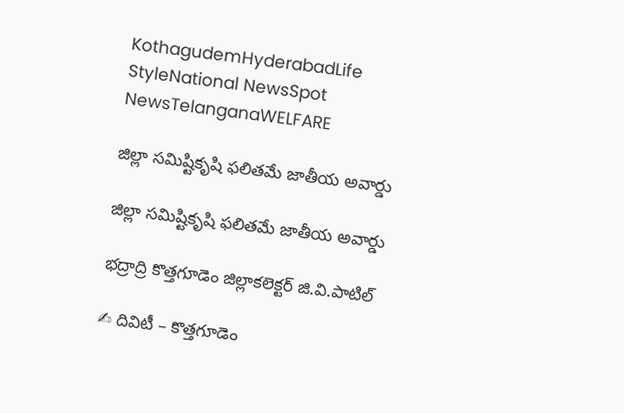KothagudemHyderabadLife StyleNational NewsSpot NewsTelanganaWELFARE

జిల్లా సమిష్టికృషి ఫలితమే జాతీయ అవార్డు

జిల్లా సమిష్టికృషి ఫలితమే జాతీయ అవార్డు

భద్రాద్రి కొత్తగూడెం జిల్లాకలెక్టర్ జి.వి.పాటిల్

✍ దివిటీ – కొత్తగూడెం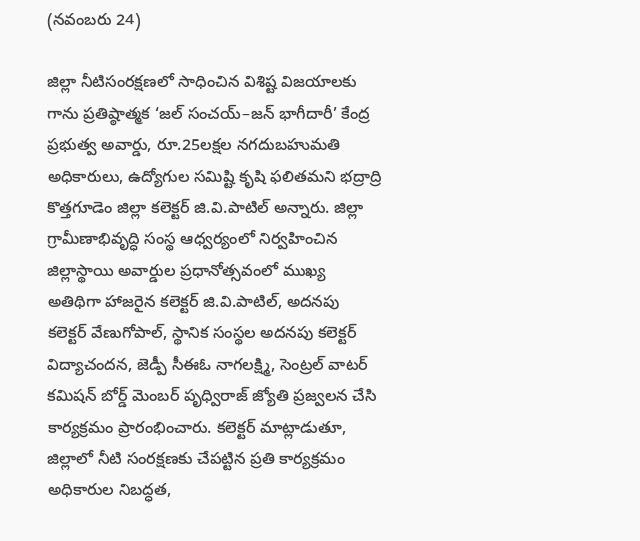(నవంబరు 24)

జిల్లా నీటిసంరక్షణలో సాధించిన విశిష్ట విజయాలకు గాను ప్రతిష్ఠాత్మక ‘జల్ సంచయ్–జన్ భాగీదారీ’ కేంద్ర ప్రభుత్వ అవార్డు, రూ.25లక్షల నగదుబహుమతి అధికారులు, ఉద్యోగుల సమిష్టి కృషి ఫలితమని భద్రాద్రి కొత్తగూడెం జిల్లా కలెక్టర్ జి.వి.పాటిల్ అన్నారు. జిల్లా గ్రామీణాభివృద్ధి సంస్థ ఆధ్వర్యంలో నిర్వహించిన జిల్లాస్థాయి అవార్డుల ప్రధానోత్సవంలో ముఖ్య అతిథిగా హాజరైన కలెక్టర్ జి.వి.పాటిల్, అదనపు కలెక్టర్ వేణుగోపాల్, స్థానిక సంస్థల అదనపు కలెక్టర్ విద్యాచందన, జెడ్పీ సీఈఓ నాగలక్ష్మి, సెంట్రల్ వాటర్ కమిషన్ బోర్డ్ మెంబర్ పృధ్విరాజ్ జ్యోతి ప్రజ్వలన చేసి కార్యక్రమం ప్రారంభించారు. కలెక్టర్ మాట్లాడుతూ, జిల్లాలో నీటి సంరక్షణకు చేపట్టిన ప్రతి కార్యక్రమం అధికారుల నిబద్ధత,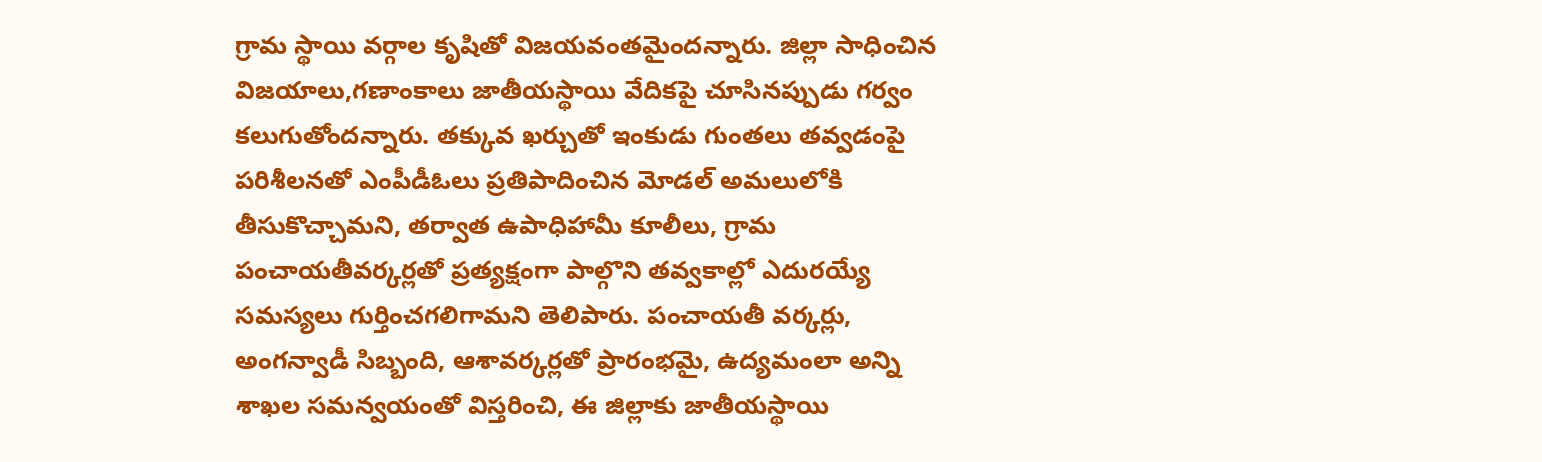గ్రామ స్థాయి వర్గాల కృషితో విజయవంతమైందన్నారు. జిల్లా సాధించిన విజయాలు,గణాంకాలు జాతీయస్థాయి వేదికపై చూసినప్పుడు గర్వం కలుగుతోందన్నారు. తక్కువ ఖర్చుతో ఇంకుడు గుంతలు తవ్వడంపై పరిశీలనతో ఎంపీడీఓలు ప్రతిపాదించిన మోడల్‌ అమలులోకి తీసుకొచ్చామని, తర్వాత ఉపాధిహామీ కూలీలు, గ్రామ పంచాయతీవర్కర్లతో ప్రత్యక్షంగా పాల్గొని తవ్వకాల్లో ఎదురయ్యే సమస్యలు గుర్తించగలిగామని తెలిపారు. పంచాయతీ వర్కర్లు, అంగన్వాడీ సిబ్బంది, ఆశావర్కర్లతో ప్రారంభమై, ఉద్యమంలా అన్ని శాఖల సమన్వయంతో విస్తరించి, ఈ జిల్లాకు జాతీయస్థాయి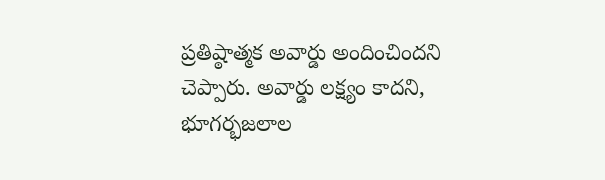ప్రతిష్ఠాత్మక అవార్డు అందించిందని చెప్పారు. అవార్డు లక్ష్యం కాదని, భూగర్భజలాల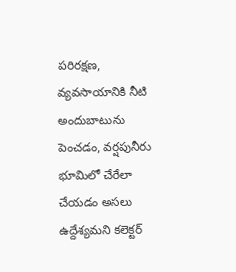పరిరక్షణ, వ్యవసాయానికి నీటి అందుబాటును పెంచడం, వర్షపునీరు భూమిలో చేరేలా చేయడం అసలు ఉద్దేశ్యమని కలెక్టర్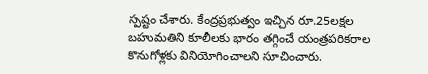స్పష్టం చేశారు. కేంద్రప్రభుత్వం ఇచ్చిన రూ.25లక్షల బహుమతిని కూలీలకు భారం తగ్గించే యంత్రపరికరాల కొనుగోళ్లకు వినియోగించాలని సూచించారు.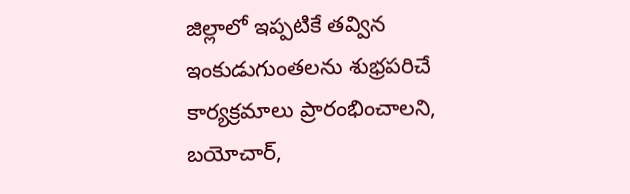జిల్లాలో ఇప్పటికే తవ్విన ఇంకుడుగుంతలను శుభ్రపరిచే కార్యక్రమాలు ప్రారంభించాలని, బయోచార్,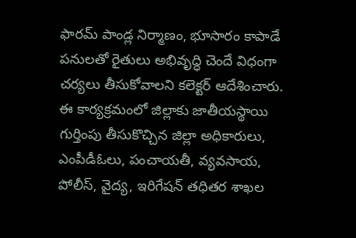ఫారమ్ పాండ్ల నిర్మాణం, భూసారం కాపాడే పనులతో రైతులు అభివృద్ధి చెందే విధంగా చర్యలు తీసుకోవాలని కలెక్టర్ ఆదేశించారు. ఈ కార్యక్రమంలో జిల్లాకు జాతీయస్థాయి గుర్తింపు తీసుకొచ్చిన జిల్లా అధికారులు, ఎంపీడీఓలు, పంచాయతీ, వ్యవసాయ, పోలీస్, వైద్య, ఇరిగేషన్ తధితర శాఖల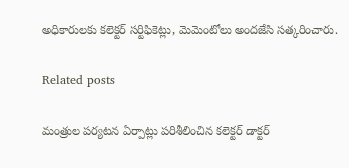అధికారులకు కలెక్టర్ సర్టిఫికెట్లు, మెమెంటోలు అందజేసి సత్కరించారు.

Related posts

మంత్రుల పర్యటన ఏర్పాట్లు పరిశీలించిన కలెక్టర్ డాక్టర్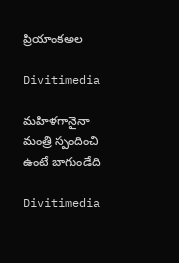ప్రియాంకఅల

Divitimedia

మహిళగానైనా మంత్రి స్పందించి ఉంటే బాగుండేది

Divitimedia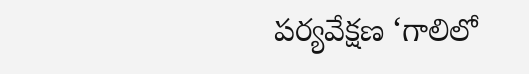పర్యవేక్షణ ‘గాలిలో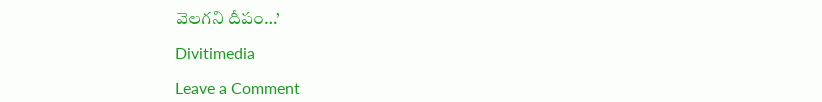వెలగని దీపం…’

Divitimedia

Leave a Comment